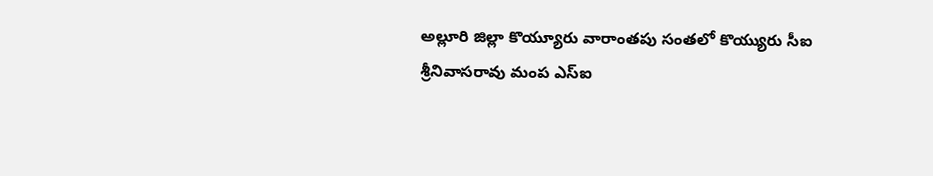అల్లూరి జిల్లా కొయ్యూరు వారాంతపు సంతలో కొయ్యురు సీఐ
శ్రీనివాసరావు మంప ఎస్ఐ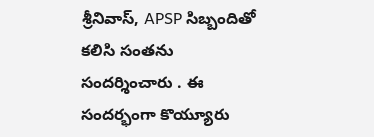శ్రీనివాస్, APSP సిబ్బందితో కలిసి సంతను సందర్శించారు . ఈ సందర్భంగా కొయ్యూరు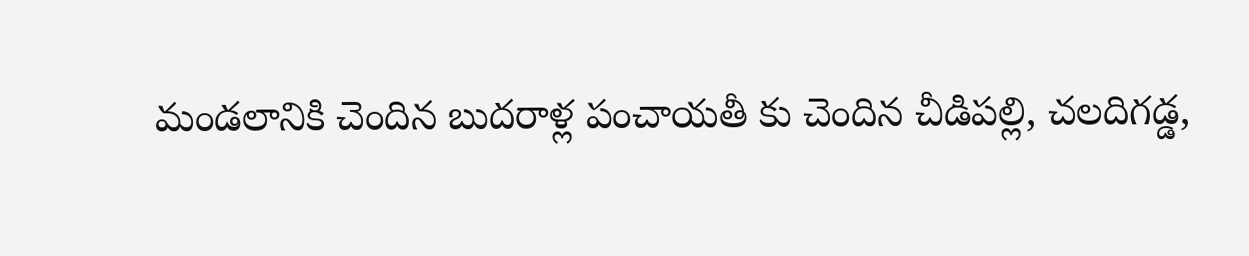మండలానికి చెందిన బుదరాళ్ల పంచాయతీ కు చెందిన చీడిపల్లి, చలదిగడ్డ,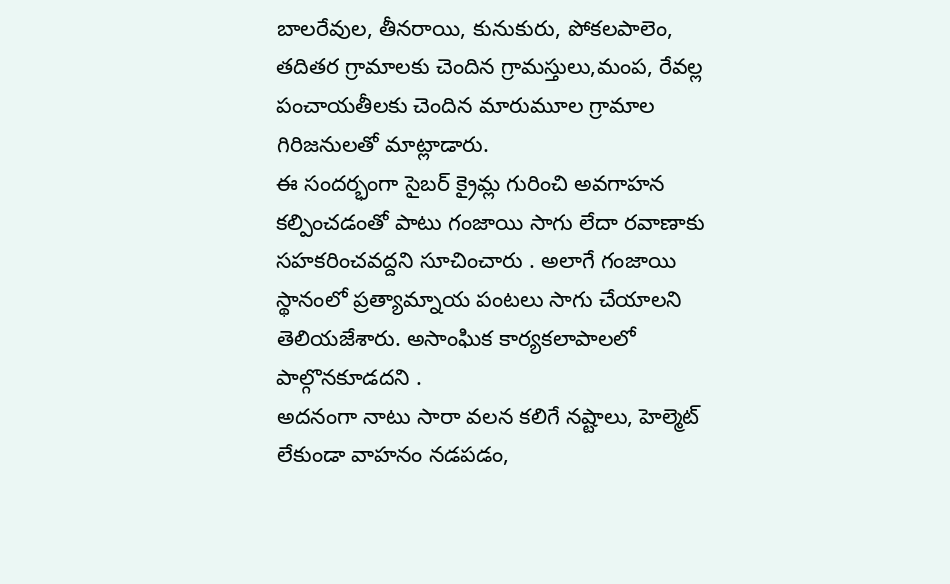బాలరేవుల, తీనరాయి, కునుకురు, పోకలపాలెం, తదితర గ్రామాలకు చెందిన గ్రామస్తులు,మంప, రేవల్ల పంచాయతీలకు చెందిన మారుమూల గ్రామాల గిరిజనులతో మాట్లాడారు.
ఈ సందర్భంగా సైబర్ క్రైమ్ల గురించి అవగాహన కల్పించడంతో పాటు గంజాయి సాగు లేదా రవాణాకు సహకరించవద్దని సూచించారు . అలాగే గంజాయి స్థానంలో ప్రత్యామ్నాయ పంటలు సాగు చేయాలని తెలియజేశారు. అసాంఘిక కార్యకలాపాలలో పాల్గొనకూడదని .
అదనంగా నాటు సారా వలన కలిగే నష్టాలు, హెల్మెట్ లేకుండా వాహనం నడపడం,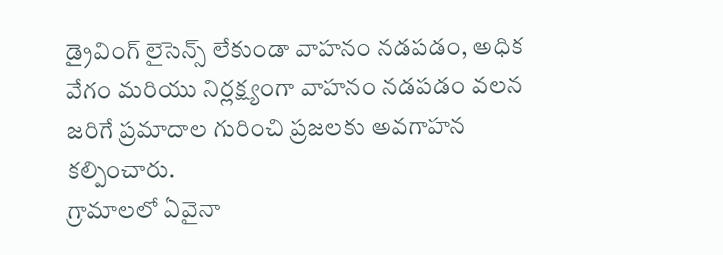డ్రైవింగ్ లైసెన్స్ లేకుండా వాహనం నడపడం, అధిక వేగం మరియు నిర్లక్ష్యంగా వాహనం నడపడం వలన జరిగే ప్రమాదాల గురించి ప్రజలకు అవగాహన కల్పించారు.
గ్రామాలలో ఏవైనా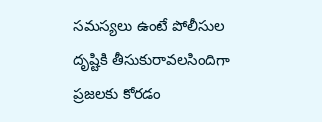సమస్యలు ఉంటే పోలీసుల దృష్టికి తీసుకురావలసిందిగా ప్రజలకు కోరడం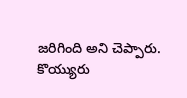జరిగింది అని చెప్పారు.
కొయ్యురు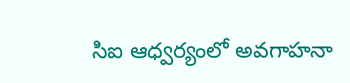సిఐ ఆధ్వర్యంలో అవగాహనా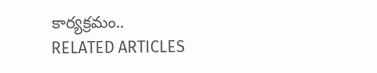కార్యక్రమం..
RELATED ARTICLES